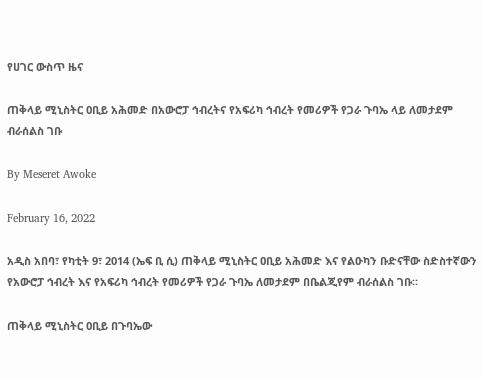የሀገር ውስጥ ዜና

ጠቅላይ ሚኒስትር ዐቢይ አሕመድ በአውሮፓ ኅብረትና የአፍሪካ ኅብረት የመሪዎች የጋራ ጉባኤ ላይ ለመታደም ብራሰልስ ገቡ

By Meseret Awoke

February 16, 2022

አዲስ አበባ፣ የካቲት 9፣ 2014 (ኤፍ ቢ ሲ) ጠቅላይ ሚኒስትር ዐቢይ አሕመድ እና የልዑካን ቡድናቸው ስድስተኛውን የአውሮፓ ኅብረት እና የአፍሪካ ኅብረት የመሪዎች የጋራ ጉባኤ ለመታደም በቤልጂየም ብራሰልስ ገቡ።

ጠቅላይ ሚኒስትር ዐቢይ በጉባኤው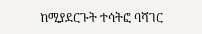ከሚያደርጉት ተሳትፎ ባሻገር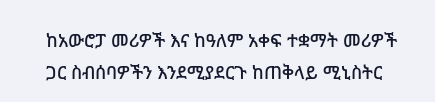ከአውሮፓ መሪዎች እና ከዓለም አቀፍ ተቋማት መሪዎች ጋር ስብሰባዎችን እንደሚያደርጉ ከጠቅላይ ሚኒስትር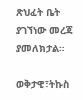ጽህፈት ቤት ያገኘነው መረጃ ያመለክታል።

ወቅታዊ፣ትኩስ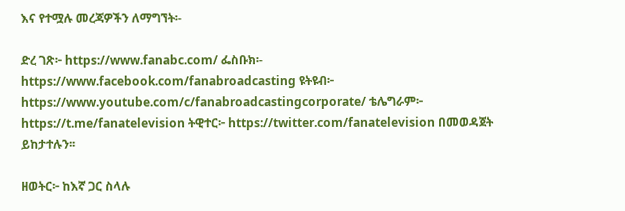እና የተሟሉ መረጃዎችን ለማግኘት፡-

ድረ ገጽ፦ https://www.fanabc.com/ ፌስቡክ፡- https://www.facebook.com/fanabroadcasting ዩትዩብ፦ https://www.youtube.com/c/fanabroadcastingcorporate/ ቴሌግራም፦ https://t.me/fanatelevision ትዊተር፦ https://twitter.com/fanatelevision በመወዳጀት ይከታተሉን፡፡

ዘወትር፦ ከእኛ ጋር ስላሉ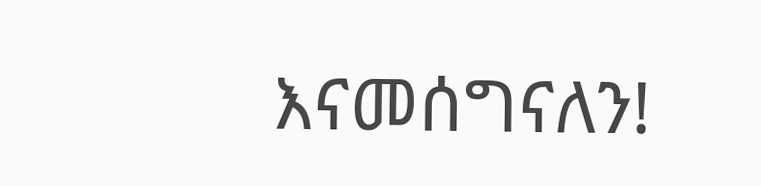እናመሰግናለን!